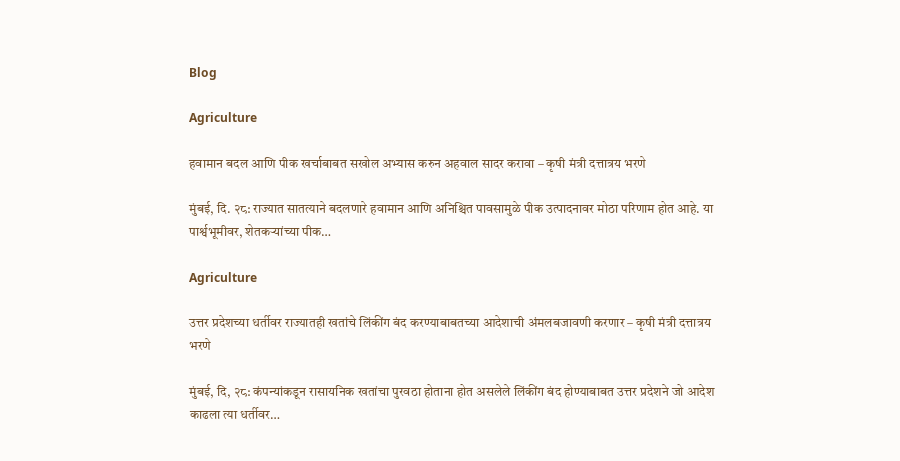Blog

Agriculture

हवामान बदल आणि पीक खर्चाबाबत सखोल अभ्यास करुन अहवाल सादर करावा – कृषी मंत्री दत्तात्रय भरणे

मुंबई, दि. २८: राज्यात सातत्याने बदलणारे हवामान आणि अनिश्चित पावसामुळे पीक उत्पादनावर मोठा परिणाम होत आहे. या पार्श्वभूमीवर, शेतकऱ्यांच्या पीक…

Agriculture

उत्तर प्रदेशच्या धर्तीवर राज्यातही खतांचे लिंकींग बंद करण्याबाबतच्या आदेशाची अंमलबजावणी करणार – कृषी मंत्री दत्तात्रय भरणे

मुंबई, दि, २८: कंपन्यांकडून रासायनिक खतांचा पुरवठा होताना होत असलेले लिंकींग बंद होण्याबाबत उत्तर प्रदेशने जो आदेश काढला त्या धर्तीवर…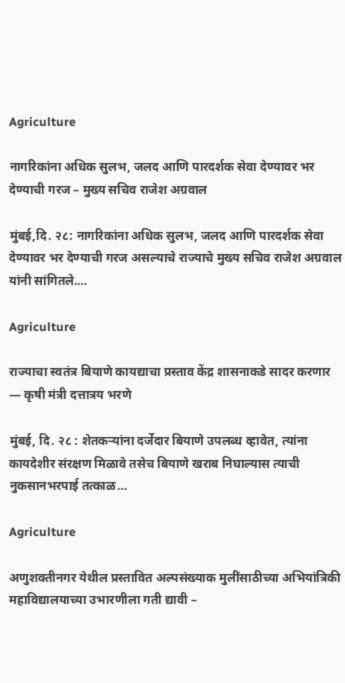Agriculture

नागरिकांना अधिक सुलभ, जलद आणि पारदर्शक सेवा देण्यावर भर देण्याची गरज – मुख्य सचिव राजेश अग्रवाल

मुंबई,दि. २८: नागरिकांना अधिक सुलभ, जलद आणि पारदर्शक सेवा देण्यावर भर देण्याची गरज असल्याचे राज्याचे मुख्य सचिव राजेश अग्रवाल यांनी सांगितले.…

Agriculture

राज्याचा स्वतंत्र बियाणे कायद्याचा प्रस्ताव केंद्र शासनाकडे सादर करणार — कृषी मंत्री दत्तात्रय भरणे

मुंबई, दि. २८ : शेतकऱ्यांना दर्जेदार बियाणे उपलब्ध व्हावेत, त्यांना कायदेशीर संरक्षण मिळावे तसेच बियाणे खराब निघाल्यास त्याची नुकसानभरपाई तत्काळ…

Agriculture

अणुशक्तीनगर येथील प्रस्तावित अल्पसंख्याक मुलींसाठीच्या अभियांत्रिकी महाविद्यालयाच्या उभारणीला गती द्यावी –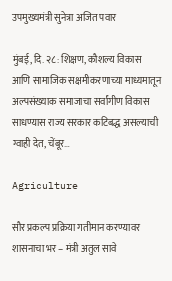उपमुख्यमंत्री सुनेत्रा अजित पवार

मुंबई, दि. २८: शिक्षण, कौशल्य विकास आणि सामाजिक सक्षमीकरणाच्या माध्यमातून अल्पसंख्याक समाजाचा सर्वांगीण विकास साधण्यास राज्य सरकार कटिबद्ध असल्याची ग्वाही देत, चेंबूर…

Agriculture

सौर प्रकल्प प्रक्रिया गतीमान करण्यावर शासनाचा भर – मंत्री अतुल सावे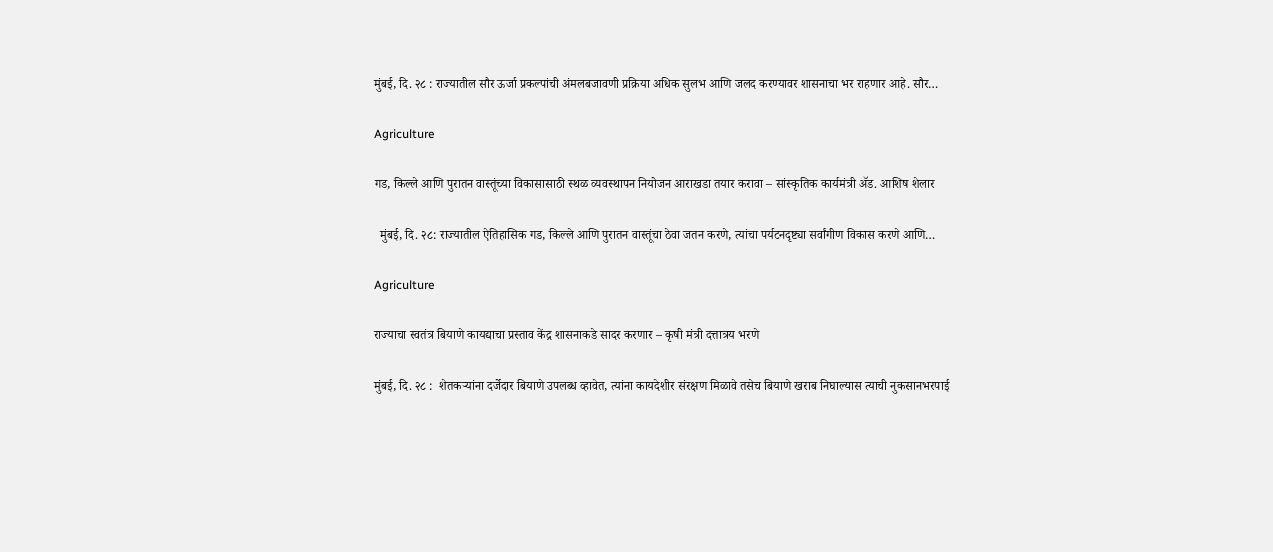मुंबई, दि. २८ : राज्यातील सौर ऊर्जा प्रकल्पांची अंमलबजावणी प्रक्रिया अधिक सुलभ आणि जलद करण्यावर शासनाचा भर राहणार आहे. सौर…

Agriculture

गड, किल्ले आणि पुरातन वास्तूंच्या विकासासाठी स्थळ व्यवस्थापन नियोजन आराखडा तयार करावा – सांस्कृतिक कार्यमंत्री ॲड. आशिष शेलार

  मुंबई, दि. २८: राज्यातील ऐतिहासिक गड, किल्ले आणि पुरातन वास्तूंचा ठेवा जतन करणे, त्यांचा पर्यटनदृष्ट्या सर्वांगीण विकास करणे आणि…

Agriculture

राज्याचा स्वतंत्र बियाणे कायद्याचा प्रस्ताव केंद्र शासनाकडे सादर करणार – कृषी मंत्री दत्तात्रय भरणे

मुंबई, दि. २८ :  शेतकऱ्यांना दर्जेदार बियाणे उपलब्ध व्हावेत, त्यांना कायदेशीर संरक्षण मिळावे तसेच बियाणे खराब निघाल्यास त्याची नुकसानभरपाई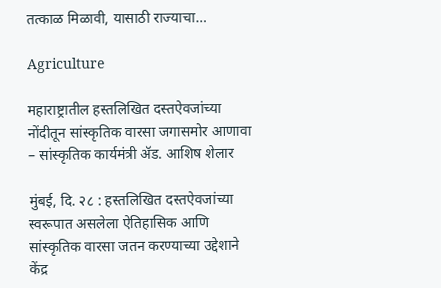तत्काळ मिळावी, यासाठी राज्याचा…

Agriculture

महाराष्ट्रातील हस्तलिखित दस्तऐवजांच्या नोंदीतून सांस्कृतिक वारसा जगासमोर आणावा – सांस्कृतिक कार्यमंत्री ॲड. आशिष शेलार

मुंबई, दि. २८ : हस्तलिखित दस्तऐवजांच्या स्वरूपात असलेला ऐतिहासिक आणि सांस्कृतिक वारसा जतन करण्याच्या उद्देशाने केंद्र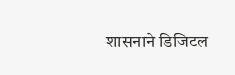शासनाने डिजिटल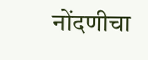नोंदणीचा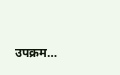उपक्रम…